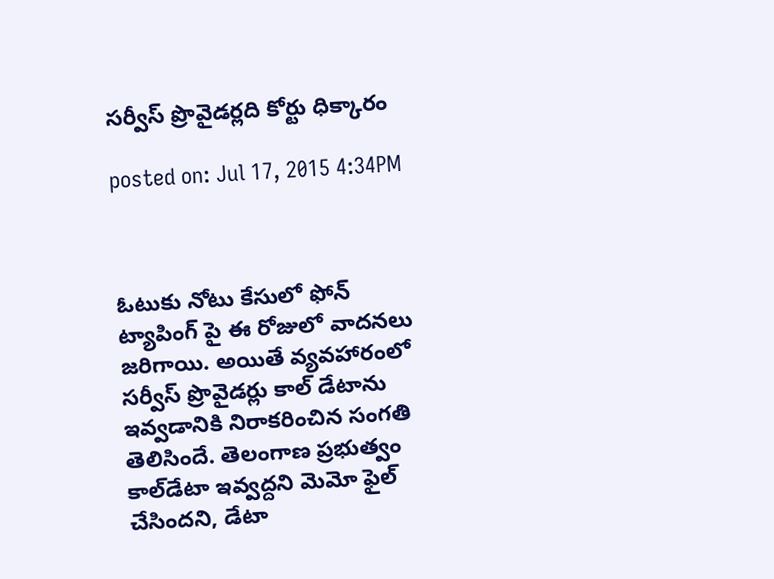సర్వీస్ ప్రొవైడర్లది కోర్టు ధిక్కారం

posted on: Jul 17, 2015 4:34PM



ఓటుకు నోటు కేసులో ఫోన్ ట్యాపింగ్ పై ఈ రోజులో వాదనలు జరిగాయి. అయితే వ్యవహారంలో సర్వీస్ ప్రొవైడర్లు కాల్ డేటాను ఇవ్వడానికి నిరాకరించిన సంగతి తెలిసిందే. తెలంగాణ ప్రభుత్వం కాల్‌డేటా ఇవ్వద్దని మెమో ఫైల్‌ చేసిందని, డేటా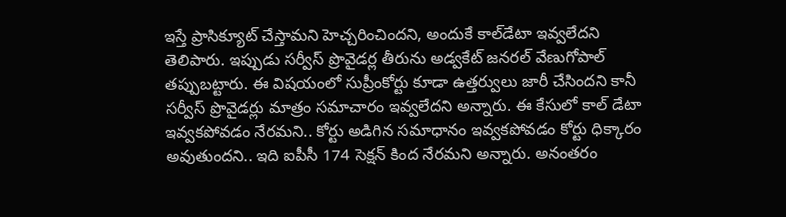ఇస్తే ప్రాసిక్యూట్‌ చేస్తామని హెచ్చరించిందని, అందుకే కాల్‌డేటా ఇవ్వలేదని తెలిపారు. ఇప్పుడు సర్వీస్ ప్రొవైడర్ల తీరును అడ్వకేట్‌ జనరల్‌ వేణుగోపాల్‌ తప్పుబట్టారు. ఈ విషయంలో సుప్రీంకోర్టు కూడా ఉత్తర్వులు జారీ చేసిందని కానీ సర్వీస్ ప్రొవైడర్లు మాత్రం సమాచారం ఇవ్వలేదని అన్నారు. ఈ కేసులో కాల్ డేటా ఇవ్వకపోవడం నేరమని.. కోర్టు అడిగిన సమాధానం ఇవ్వకపోవడం కోర్టు ధిక్కారం అవుతుందని.. ఇది ఐపీసీ 174 సెక్షన్‌ కింద నేరమని అన్నారు. అనంతరం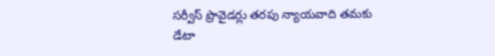సర్వీస్ ప్రొవైడర్లు తరపు న్యాయవాది తమకు డేటా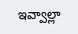ఇవ్వాల్లా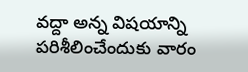వద్దా అన్న విషయాన్ని పరిశీలించేందుకు వారం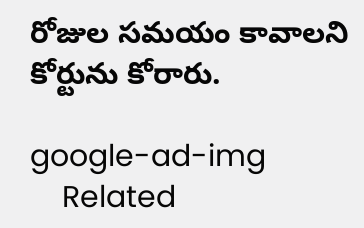రోజుల సమయం కావాలని కోర్టును కోరారు.

google-ad-img
    Related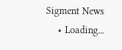Sigment News
    • Loading...